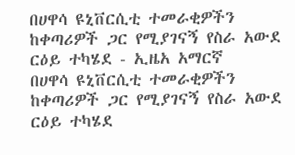በሀዋሳ ዩኒቨርሲቲ ተመራቂዎችን ከቀጣሪዎች ጋር የሚያገናኝ የስራ አውደ ርዕይ ተካሄደ - ኢዜአ አማርኛ
በሀዋሳ ዩኒቨርሲቲ ተመራቂዎችን ከቀጣሪዎች ጋር የሚያገናኝ የስራ አውደ ርዕይ ተካሄደ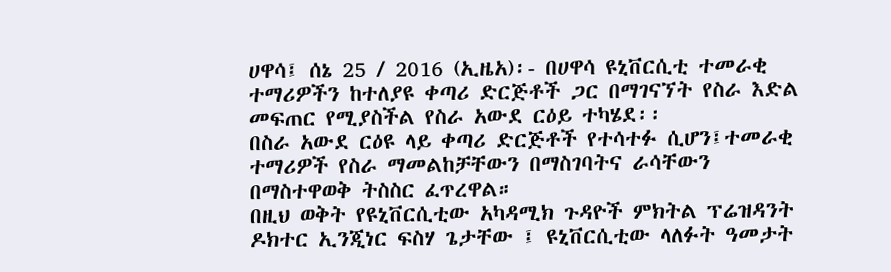ሀዋሳ፤ ሰኔ 25 / 2016 (ኢዜአ)፡- በሀዋሳ ዩኒቨርሲቲ ተመራቂ ተማሪዎችን ከተለያዩ ቀጣሪ ድርጅቶች ጋር በማገናኘት የስራ እድል መፍጠር የሚያስችል የስራ አውደ ርዕይ ተካሄደ፡፡
በስራ አውደ ርዕዩ ላይ ቀጣሪ ድርጅቶች የተሳተፉ ሲሆን፤ተመራቂ ተማሪዎች የስራ ማመልከቻቸውን በማስገባትና ራሳቸውን በማስተዋወቅ ትስስር ፈጥረዋል።
በዚህ ወቅት የዩኒቨርሲቲው አካዳሚክ ጉዳዮች ምክትል ፕሬዝዳንት ዶክተር ኢንጂነር ፍስሃ ጌታቸው ፤ ዩኒቨርሲቲው ላለፉት ዓመታት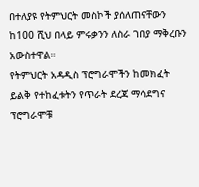በተለያዩ የትምህርት መስኮች ያሰለጠናቸውን ከ100 ሺህ በላይ ምሩቃንን ለስራ ገበያ ማቅረቡን አውስተዋል።
የትምህርት አዳዲስ ፕሮግራሞችን ከመክፈት ይልቅ የተከፈቱትን የጥራት ደረጃ ማሳደግና ፕሮግራሞቹ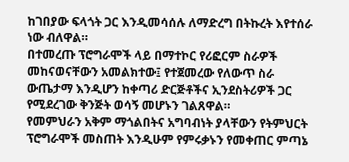ከገበያው ፍላጎት ጋር እንዲመሳሰሉ ለማድረግ በትኩረት እየተሰራ ነው ብለዋል።
በተመረጡ ፕሮግራሞች ላይ በማተኮር የሪፎርም ስራዎች መከናወናቸውን አመልክተው፤ የተጀመረው የለውጥ ስራ ውጤታማ እንዲሆን ከቀጣሪ ድርጅቶችና ኢንደስትሪዎች ጋር የሚደረገው ቅንጅት ወሳኝ መሆኑን ገልጸዋል።
የመምህራን አቅም ማጎልበትና አግባብነት ያላቸውን የትምህርት ፕሮግራሞች መስጠት እንዲሁም የምሩቃኑን የመቀጠር ምጣኔ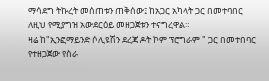ማሳደግ ትኩረት መሰጠቱን ጠቅሰው፤ ከአጋር አካላት ጋር በመተባበር ለዚህ የሚያግዝ አውደርዕይ መዘጋጀቱን ተናግረዋል።
ዛሬ ከ"ኢንፎማይንድ ሶሊዩሽን ደረጃ ዶት ኮም ፕሮግራም " ጋር በመተበባር የተዘጋጀው የስራ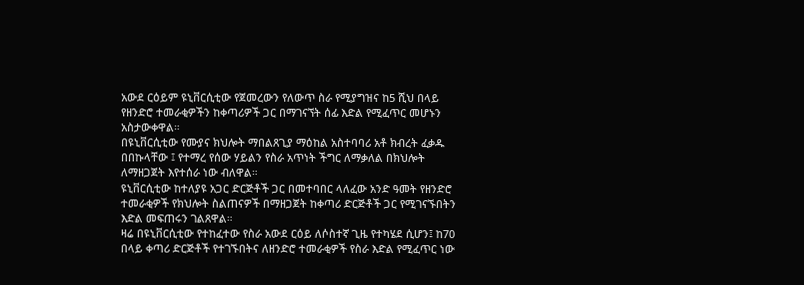አውደ ርዕይም ዩኒቨርሲቲው የጀመረውን የለውጥ ስራ የሚያግዝና ከ5 ሺህ በላይ የዘንድሮ ተመራቂዎችን ከቀጣሪዎች ጋር በማገናኘት ሰፊ እድል የሚፈጥር መሆኑን አስታውቀዋል።
በዩኒቨርሲቲው የሙያና ክህሎት ማበልጸጊያ ማዕከል አስተባባሪ አቶ ክብረት ፈቃዱ በበኩላቸው ፤ የተማረ የሰው ሃይልን የስራ አጥነት ችግር ለማቃለል በክህሎት ለማዘጋጀት እየተሰራ ነው ብለዋል።
ዩኒቨርሲቲው ከተለያዩ አጋር ድርጅቶች ጋር በመተባበር ላለፈው አንድ ዓመት የዘንድሮ ተመራቂዎች የክህሎት ስልጠናዎች በማዘጋጀት ከቀጣሪ ድርጅቶች ጋር የሚገናኙበትን እድል መፍጠሩን ገልጸዋል።
ዛሬ በዩኒቨርሲቲው የተከፈተው የስራ አውደ ርዕይ ለሶስተኛ ጊዜ የተካሄደ ሲሆን፤ ከ70 በላይ ቀጣሪ ድርጅቶች የተገኙበትና ለዘንድሮ ተመራቂዎች የስራ እድል የሚፈጥር ነው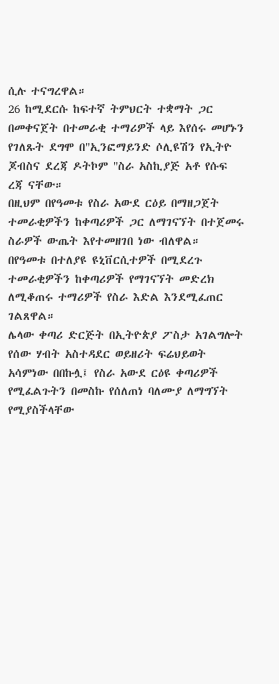ሲሉ ተናግረዋል።
26 ከሚደርሱ ከፍተኛ ትምህርት ተቋማት ጋር በመቀናጀት በተመራቂ ተማሪዎች ላይ እየሰሩ መሆኑን የገለጹት ደግሞ በ"ኢንፎማይንድ ሶሊዩሽን የኢትዮ ጆብስና ደረጃ ዶትኮም "ስራ አስኪያጅ አቶ የሱፍ ረጃ ናቸው።
በዚህም በየዓመቱ የስራ አውደ ርዕይ በማዘጋጀት ተመራቂዎችን ከቀጣሪዎች ጋር ለማገናኘት በተጀመሩ ስራዎች ውጤት እየተመዘገበ ነው ብለዋል።
በየዓመቱ በተለያዩ ዩኒቨርሲተዎች በሚደረጉ ተመራቂዎችን ከቀጣሪዎች የማገናኘት መድረክ ለሚቆጠሩ ተማሪዎች የስራ እድል እንደሚፈጠር ገልጸዋል።
ሌላው ቀጣሪ ድርጅት በኢትዮጵያ ፖስታ አገልግሎት የሰው ሃብት አስተዳደር ወይዘሪት ፍሬህይወት አሳምነው በበኩሏ፤ የስራ አውደ ርዕዩ ቀጣሪዎች የሚፈልጉትን በመስኩ የሰለጠነ ባለሙያ ለማግኘት የሚያስችላቸው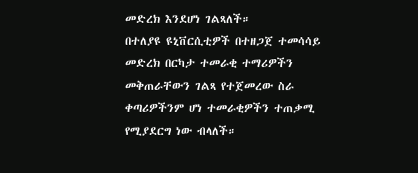መድረክ እንደሆነ ገልጻለች።
በተለያዩ ዩኒቨርሲቲዎች በተዘጋጀ ተመሳሳይ መድረክ በርካታ ተመራቂ ተማሪዎችን መቅጠራቸውን ገልጻ የተጀመረው ስራ ቀጣሪዎችንም ሆነ ተመራቂዎችን ተጠቃሚ የሚያደርግ ነው ብላለች።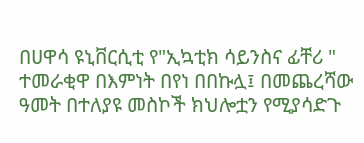በሀዋሳ ዩኒቨርሲቲ የ"ኢኳቲክ ሳይንስና ፊቸሪ " ተመራቂዋ በእምነት በየነ በበኩሏ፤ በመጨረሻው ዓመት በተለያዩ መስኮች ክህሎቷን የሚያሳድጉ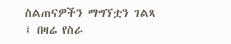ስልጠናዎችን ማግኘቷን ገልጻ ፤ በዛሬ የስራ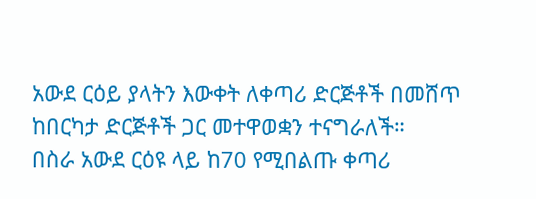አውደ ርዕይ ያላትን እውቀት ለቀጣሪ ድርጅቶች በመሸጥ ከበርካታ ድርጅቶች ጋር መተዋወቋን ተናግራለች።
በስራ አውደ ርዕዩ ላይ ከ70 የሚበልጡ ቀጣሪ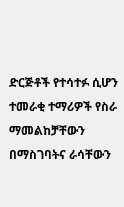ድርጅቶች የተሳተፉ ሲሆን ተመራቂ ተማሪዎች የስራ ማመልከቻቸውን በማስገባትና ራሳቸውን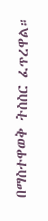በማስተዋወቅ ትስስር ፈጥረዋል።